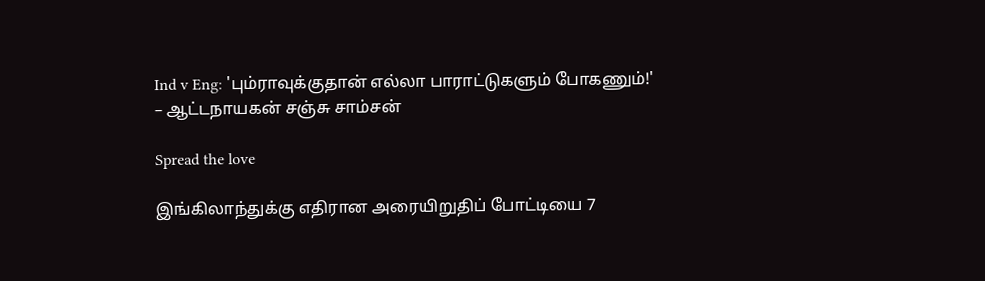Ind v Eng: 'பும்ராவுக்குதான் எல்லா பாராட்டுகளும் போகணும்!' – ஆட்டநாயகன் சஞ்சு சாம்சன்

Spread the love

இங்கிலாந்துக்கு எதிரான அரையிறுதிப் போட்டியை 7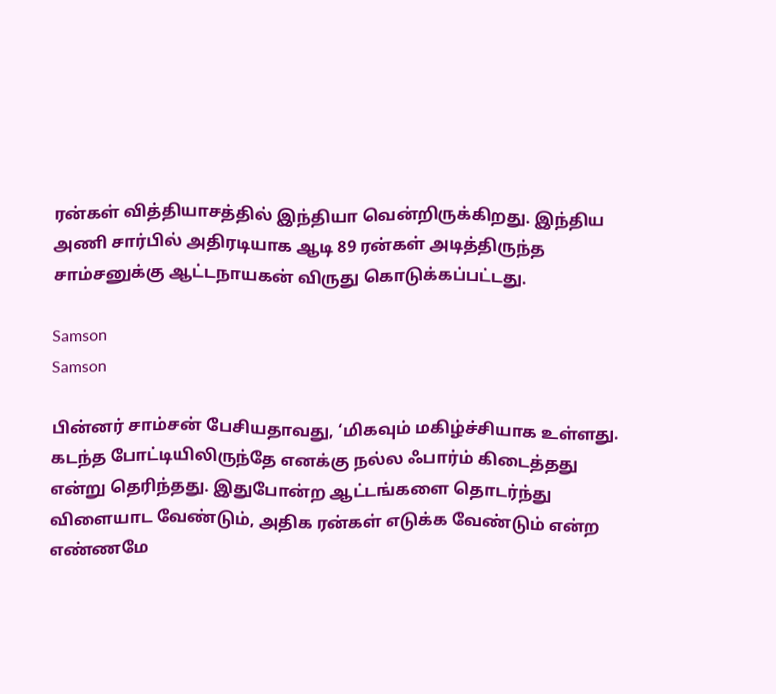ரன்கள் வித்தியாசத்தில் இந்தியா வென்றிருக்கிறது. இந்திய அணி சார்பில் அதிரடியாக ஆடி 89 ரன்கள் அடித்திருந்த சாம்சனுக்கு ஆட்டநாயகன் விருது கொடுக்கப்பட்டது.

Samson
Samson

பின்னர் சாம்சன் பேசியதாவது, ‘மிகவும் மகிழ்ச்சியாக உள்ளது. கடந்த போட்டியிலிருந்தே எனக்கு நல்ல ஃபார்ம் கிடைத்தது என்று தெரிந்தது. இதுபோன்ற ஆட்டங்களை தொடர்ந்து விளையாட வேண்டும், அதிக ரன்கள் எடுக்க வேண்டும் என்ற எண்ணமே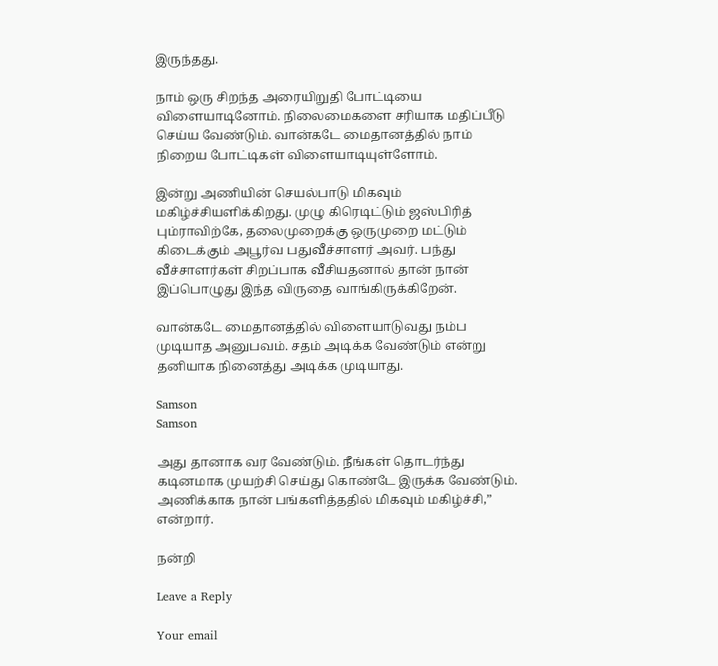இருந்தது.

நாம் ஒரு சிறந்த அரையிறுதி போட்டியை விளையாடினோம். நிலைமைகளை சரியாக மதிப்பீடு செய்ய வேண்டும். வான்கடே மைதானத்தில் நாம் நிறைய போட்டிகள் விளையாடியுள்ளோம்.

இன்று அணியின் செயல்பாடு மிகவும் மகிழ்ச்சியளிக்கிறது. முழு கிரெடிட்டும் ஜஸ்பிரித் பும்ராவிற்கே, தலைமுறைக்கு ஒருமுறை மட்டும் கிடைக்கும் அபூர்வ பதுவீச்சாளர் அவர். பந்து வீச்சாளர்கள் சிறப்பாக வீசியதனால் தான் நான் இப்பொழுது இந்த விருதை வாங்கிருக்கிறேன்.

வான்கடே மைதானத்தில் விளையாடுவது நம்ப முடியாத அனுபவம். சதம் அடிக்க வேண்டும் என்று தனியாக நினைத்து அடிக்க முடியாது.

Samson
Samson

அது தானாக வர வேண்டும். நீங்கள் தொடர்ந்து கடினமாக முயற்சி செய்து கொண்டே இருக்க வேண்டும். அணிக்காக நான் பங்களித்ததில் மிகவும் மகிழ்ச்சி,” என்றார்.

நன்றி

Leave a Reply

Your email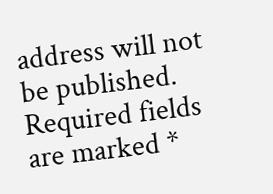address will not be published. Required fields are marked *